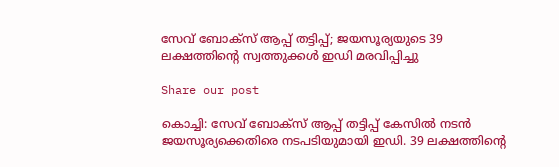സേവ് ബോക്സ് ആപ്പ് തട്ടിപ്പ്; ജയസൂര്യയുടെ 39 ലക്ഷത്തിന്‍റെ സ്വത്തുക്കൾ ഇഡി മരവിപ്പിച്ചു

Share our post

കൊച്ചി: സേവ് ബോക്സ് ആപ്പ് തട്ടിപ്പ് കേസിൽ നടൻ ജയസൂര്യക്കെതിരെ നടപടിയുമായി ഇഡി. 39 ലക്ഷത്തിന്‍റെ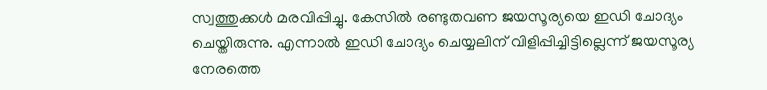സ്വത്തുക്കൾ മരവിപ്പിച്ചു. കേസിൽ രണ്ടുതവണ ജയസൂര്യയെ ഇഡി ചോദ്യം ചെയ്തിരുന്നു. എന്നാൽ ഇഡി ചോദ്യം ചെയ്യലിന് വിളിപ്പിച്ചിട്ടില്ലെന്ന് ജയസൂര്യ നേരത്തെ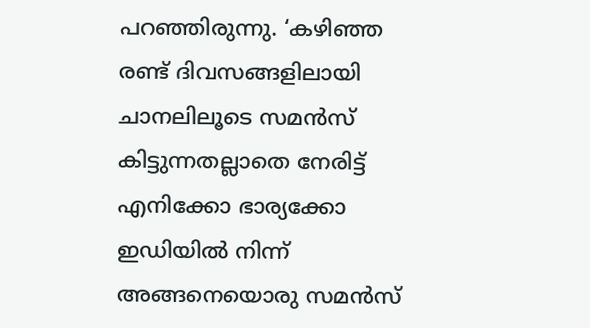പറഞ്ഞിരുന്നു. ‘കഴിഞ്ഞ രണ്ട് ദിവസങ്ങളിലായി ചാനലിലൂടെ സമൻസ് കിട്ടുന്നതല്ലാതെ നേരിട്ട് എനിക്കോ ഭാര്യക്കോ ഇഡിയിൽ നിന്ന് അങ്ങനെയൊരു സമൻസ്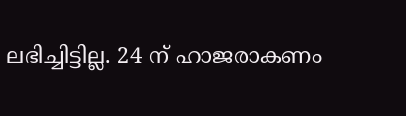ലഭിച്ചിട്ടില്ല. 24 ന് ഹാജരാകണം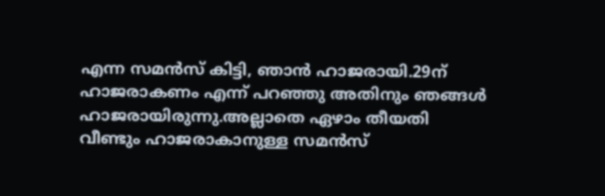എന്ന സമൻസ് കിട്ടി, ഞാൻ ഹാജരായി.29ന് ഹാജരാകണം എന്ന് പറഞ്ഞു അതിനും ഞങ്ങൾ ഹാജരായിരുന്നു.അല്ലാതെ ഏഴാം തീയതി വീണ്ടും ഹാജരാകാനുള്ള സമൻസ്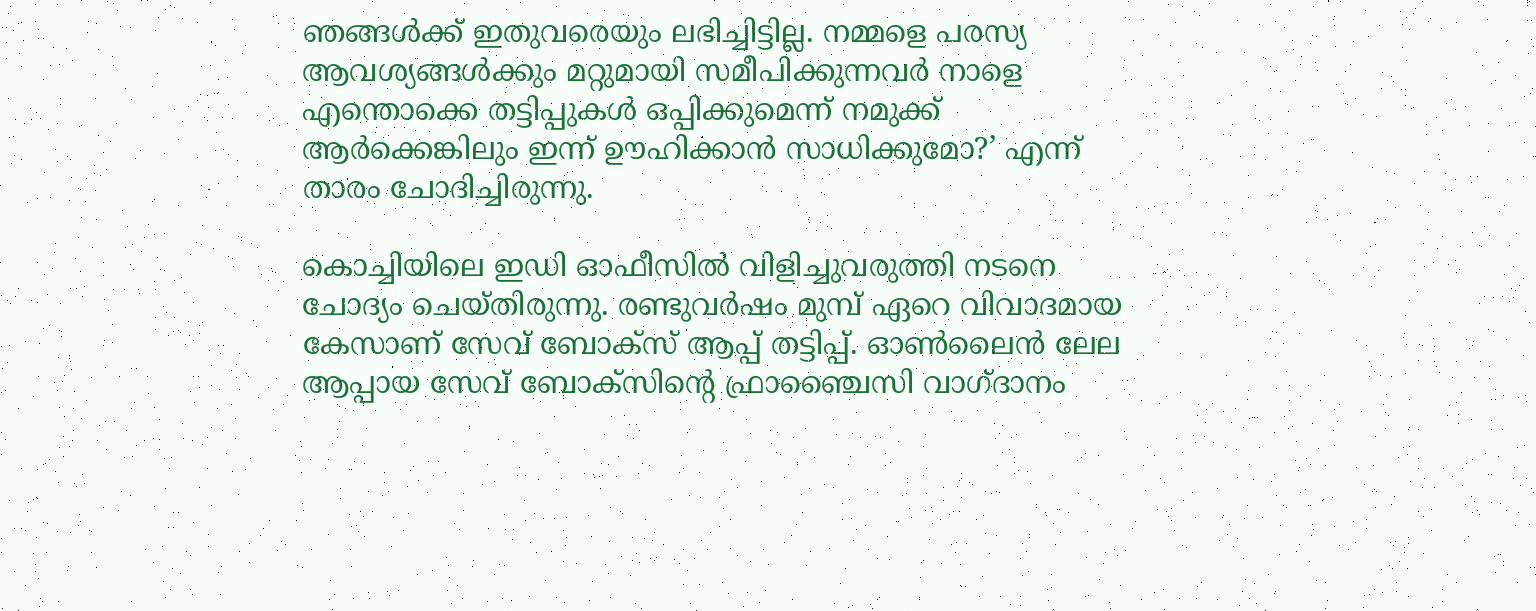ഞങ്ങൾക്ക് ഇതുവരെയും ലഭിച്ചിട്ടില്ല. നമ്മളെ പരസ്യ ആവശ്യങ്ങൾക്കും മറ്റുമായി സമീപിക്കുന്നവർ നാളെ എന്തൊക്കെ തട്ടിപ്പുകൾ ഒപ്പിക്കുമെന്ന് നമുക്ക് ആർക്കെങ്കിലും ഇന്ന് ഊഹിക്കാൻ സാധിക്കുമോ?’ എന്ന് താരം ചോദിച്ചിരുന്നു.

കൊച്ചിയിലെ ഇഡി ഓഫീസിൽ വിളിച്ചുവരുത്തി നടനെ ചോദ്യം ചെയ്തിരുന്നു. രണ്ടുവർഷം മുമ്പ് ഏറെ വിവാദമായ കേസാണ് സേവ് ബോക്‌സ് ആപ്പ് തട്ടിപ്പ്. ഓൺലൈൻ ലേല ആപ്പായ സേവ് ബോക്‌സിന്റെ ഫ്രാഞ്ചൈസി വാഗ്ദാനം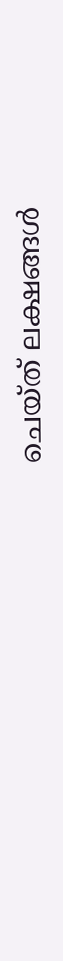ചെയ്ത് ലക്ഷങ്ങൾ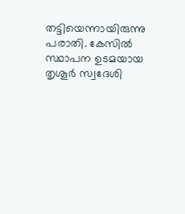തട്ടിയെന്നായിരുന്നു പരാതി. കേസിൽ സ്ഥാപന ഉടമയായ തൃശൂർ സ്വദേശി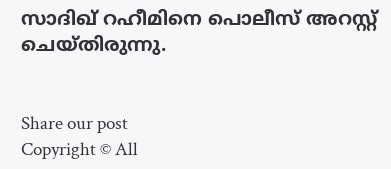സാദിഖ് റഹീമിനെ പൊലീസ് അറസ്റ്റ്‌ ചെയ്തിരുന്നു.


Share our post
Copyright © All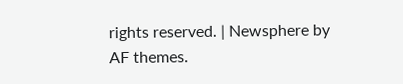rights reserved. | Newsphere by AF themes.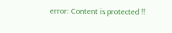error: Content is protected !!